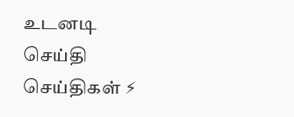உடனடி செய்தி
செய்திகள் ⚡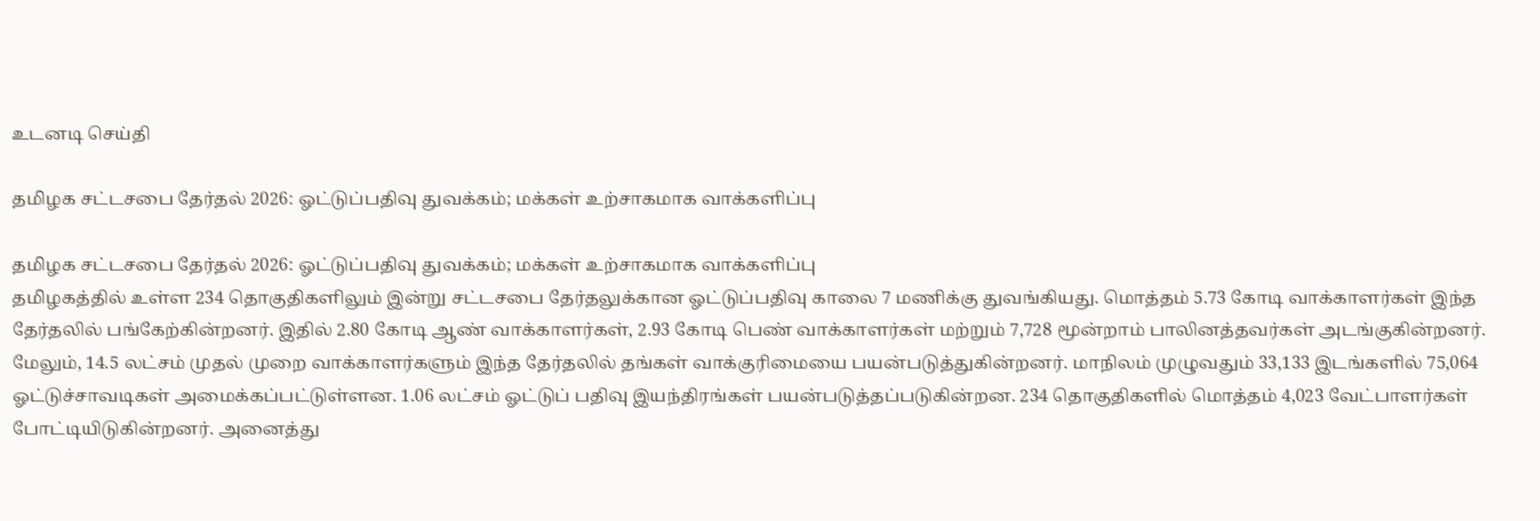உடனடி செய்தி

தமிழக சட்டசபை தேர்தல் 2026: ஓட்டுப்பதிவு துவக்கம்; மக்கள் உற்சாகமாக வாக்களிப்பு

தமிழக சட்டசபை தேர்தல் 2026: ஓட்டுப்பதிவு துவக்கம்; மக்கள் உற்சாகமாக வாக்களிப்பு
தமிழகத்தில் உள்ள 234 தொகுதிகளிலும் இன்று சட்டசபை தேர்தலுக்கான ஓட்டுப்பதிவு காலை 7 மணிக்கு துவங்கியது. மொத்தம் 5.73 கோடி வாக்காளர்கள் இந்த தேர்தலில் பங்கேற்கின்றனர். இதில் 2.80 கோடி ஆண் வாக்காளர்கள், 2.93 கோடி பெண் வாக்காளர்கள் மற்றும் 7,728 மூன்றாம் பாலினத்தவர்கள் அடங்குகின்றனர். மேலும், 14.5 லட்சம் முதல் முறை வாக்காளர்களும் இந்த தேர்தலில் தங்கள் வாக்குரிமையை பயன்படுத்துகின்றனர். மாநிலம் முழுவதும் 33,133 இடங்களில் 75,064 ஓட்டுச்சாவடிகள் அமைக்கப்பட்டுள்ளன. 1.06 லட்சம் ஓட்டுப் பதிவு இயந்திரங்கள் பயன்படுத்தப்படுகின்றன. 234 தொகுதிகளில் மொத்தம் 4,023 வேட்பாளர்கள் போட்டியிடுகின்றனர். அனைத்து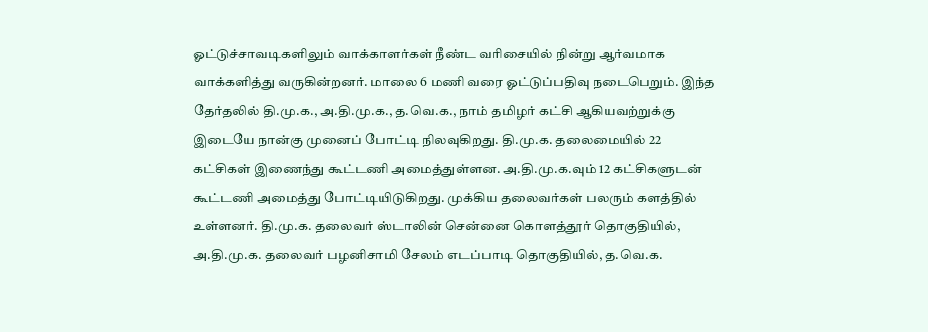ஓட்டுச்சாவடிகளிலும் வாக்காளர்கள் நீண்ட வரிசையில் நின்று ஆர்வமாக வாக்களித்து வருகின்றனர். மாலை 6 மணி வரை ஓட்டுப்பதிவு நடைபெறும். இந்த தேர்தலில் தி.மு.க., அ.தி.மு.க., த.வெ.க., நாம் தமிழர் கட்சி ஆகியவற்றுக்கு இடையே நான்கு முனைப் போட்டி நிலவுகிறது. தி.மு.க. தலைமையில் 22 கட்சிகள் இணைந்து கூட்டணி அமைத்துள்ளன. அ.தி.மு.க.வும் 12 கட்சிகளுடன் கூட்டணி அமைத்து போட்டியிடுகிறது. முக்கிய தலைவர்கள் பலரும் களத்தில் உள்ளனர். தி.மு.க. தலைவர் ஸ்டாலின் சென்னை கொளத்தூர் தொகுதியில், அ.தி.மு.க. தலைவர் பழனிசாமி சேலம் எடப்பாடி தொகுதியில், த.வெ.க.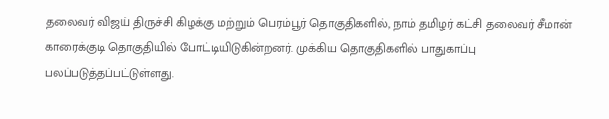தலைவர் விஜய் திருச்சி கிழக்கு மற்றும் பெரம்பூர் தொகுதிகளில், நாம் தமிழர் கட்சி தலைவர் சீமான் காரைக்குடி தொகுதியில் போட்டியிடுகின்றனர். முக்கிய தொகுதிகளில் பாதுகாப்பு பலப்படுத்தப்பட்டுள்ளது.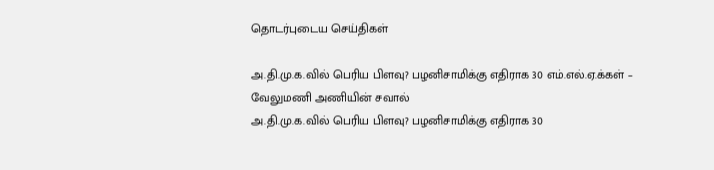தொடர்புடைய செய்திகள்

அ.தி.மு.க.வில் பெரிய பிளவு? பழனிசாமிக்கு எதிராக 30 எம்.எல்.ஏ.க்கள் – வேலுமணி அணியின் சவால்
அ.தி.மு.க.வில் பெரிய பிளவு? பழனிசாமிக்கு எதிராக 30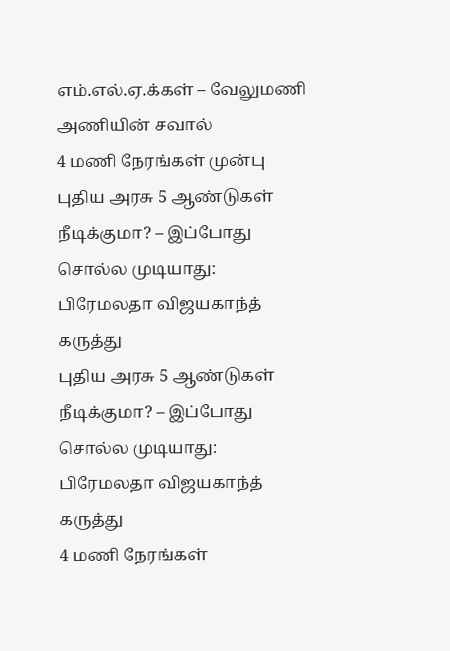எம்.எல்.ஏ.க்கள் – வேலுமணி அணியின் சவால்
4 மணி நேரங்கள் முன்பு
புதிய அரசு 5 ஆண்டுகள் நீடிக்குமா? – இப்போது சொல்ல முடியாது: பிரேமலதா விஜயகாந்த் கருத்து
புதிய அரசு 5 ஆண்டுகள் நீடிக்குமா? – இப்போது சொல்ல முடியாது: பிரேமலதா விஜயகாந்த் கருத்து
4 மணி நேரங்கள்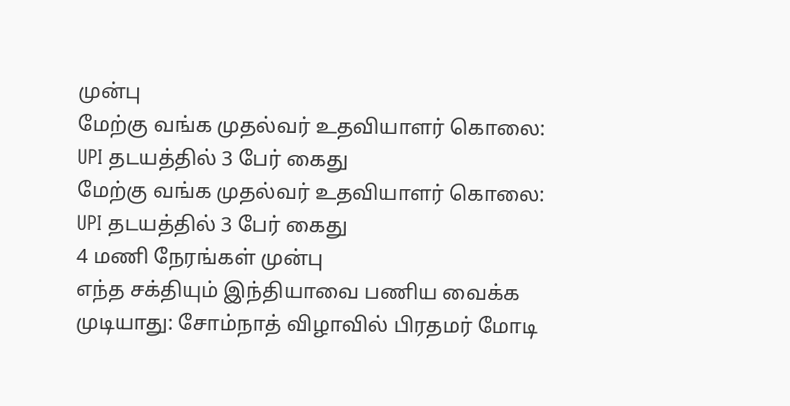முன்பு
மேற்கு வங்க முதல்வர் உதவியாளர் கொலை: UPI தடயத்தில் 3 பேர் கைது
மேற்கு வங்க முதல்வர் உதவியாளர் கொலை: UPI தடயத்தில் 3 பேர் கைது
4 மணி நேரங்கள் முன்பு
எந்த சக்தியும் இந்தியாவை பணிய வைக்க முடியாது: சோம்நாத் விழாவில் பிரதமர் மோடி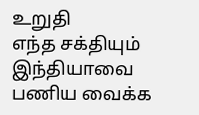உறுதி
எந்த சக்தியும் இந்தியாவை பணிய வைக்க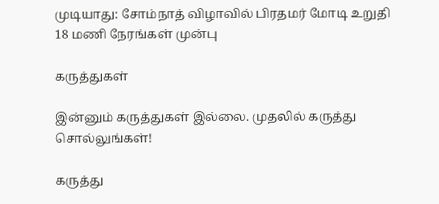முடியாது: சோம்நாத் விழாவில் பிரதமர் மோடி உறுதி
18 மணி நேரங்கள் முன்பு

கருத்துகள்

இன்னும் கருத்துகள் இல்லை. முதலில் கருத்து சொல்லுங்கள்!

கருத்து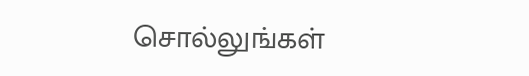சொல்லுங்கள்